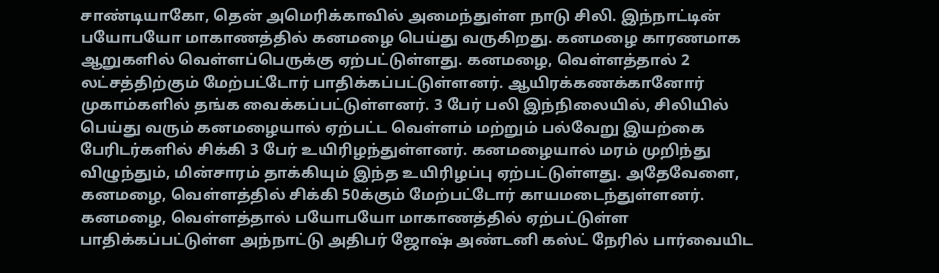சாண்டியாகோ, தென் அமெரிக்காவில் அமைந்துள்ள நாடு சிலி. இந்நாட்டின் பயோபயோ மாகாணத்தில் கனமழை பெய்து வருகிறது. கனமழை காரணமாக ஆறுகளில் வெள்ளப்பெருக்கு ஏற்பட்டுள்ளது. கனமழை, வெள்ளத்தால் 2 லட்சத்திற்கும் மேற்பட்டோர் பாதிக்கப்பட்டுள்ளனர். ஆயிரக்கணக்கானோர் முகாம்களில் தங்க வைக்கப்பட்டுள்ளனர். 3 பேர் பலி இந்நிலையில், சிலியில் பெய்து வரும் கனமழையால் ஏற்பட்ட வெள்ளம் மற்றும் பல்வேறு இயற்கை பேரிடர்களில் சிக்கி 3 பேர் உயிரிழந்துள்ளனர். கனமழையால் மரம் முறிந்து விழுந்தும், மின்சாரம் தாக்கியும் இந்த உயிரிழப்பு ஏற்பட்டுள்ளது. அதேவேளை, கனமழை, வெள்ளத்தில் சிக்கி 50க்கும் மேற்பட்டோர் காயமடைந்துள்ளனர். கனமழை, வெள்ளத்தால் பயோபயோ மாகாணத்தில் ஏற்பட்டுள்ள பாதிக்கப்பட்டுள்ள அந்நாட்டு அதிபர் ஜோஷ் அண்டனி கஸ்ட் நேரில் பார்வையிட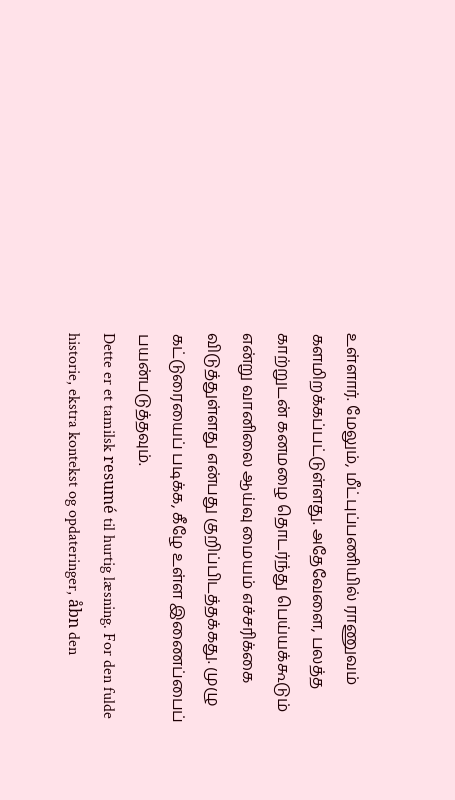உள்ளார். மேலும், மீட்புப்பணியில் ராணுவம் களமிறக்கப்பட்டுள்ளது. அதேவேளை, பலத்த காற்றுடன் கனமழை தொடர்ந்து பெய்யக்கூடும் என்று வானிலை ஆய்வு மையம் எச்சரிக்கை விடுத்துள்ளது என்பது குறிப்பிடத்தக்கது. முழு கட்டுரையைப் படிக்க, கீழே உள்ள இணைப்பைப் பயன்படுத்தவும்.
Dette er et tamilsk resumé til hurtig læsning. For den fulde historie, ekstra kontekst og opdateringer, åbn den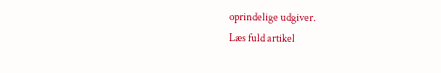oprindelige udgiver.
Læs fuld artikel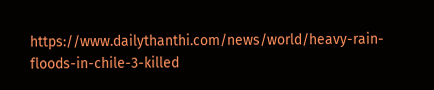https://www.dailythanthi.com/news/world/heavy-rain-floods-in-chile-3-killed